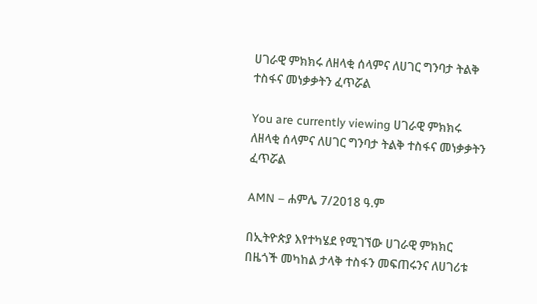ሀገራዊ ምክክሩ ለዘላቂ ሰላምና ለሀገር ግንባታ ትልቅ ተስፋና መነቃቃትን ፈጥሯል

You are currently viewing ሀገራዊ ምክክሩ ለዘላቂ ሰላምና ለሀገር ግንባታ ትልቅ ተስፋና መነቃቃትን ፈጥሯል

AMN – ሐምሌ 7/2018 ዓ.ም

በኢትዮጵያ እየተካሄደ የሚገኘው ሀገራዊ ምክክር በዜጎች መካከል ታላቅ ተስፋን መፍጠሩንና ለሀገሪቱ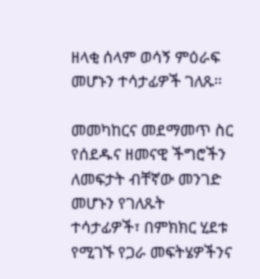ዘላቂ ሰላም ወሳኝ ምዕራፍ መሆኑን ተሳታፊዎች ገለጹ።

መመካከርና መደማመጥ ስር የሰደዱና ዘመናዊ ችግሮችን ለመፍታት ብቸኛው መንገድ መሆኑን የገለጹት ተሳታፊዎች፣ በምክክር ሂደቱ የሚገኙ የጋራ መፍትሄዎችንና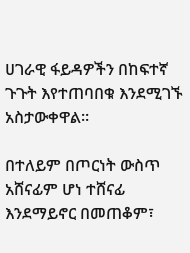ሀገራዊ ፋይዳዎችን በከፍተኛ ጉጉት እየተጠባበቁ እንደሚገኙ አስታውቀዋል።

በተለይም በጦርነት ውስጥ አሸናፊም ሆነ ተሸናፊ እንደማይኖር በመጠቆም፣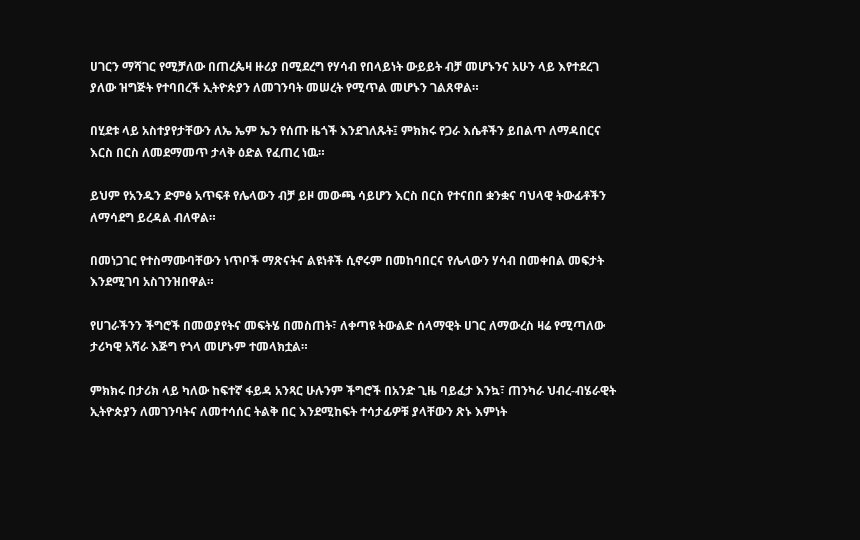ሀገርን ማሻገር የሚቻለው በጠረጴዛ ዙሪያ በሚደረግ የሃሳብ የበላይነት ውይይት ብቻ መሆኑንና አሁን ላይ እየተደረገ ያለው ዝግጅት የተባበረች ኢትዮጵያን ለመገንባት መሠረት የሚጥል መሆኑን ገልጸዋል።

በሂደቱ ላይ አስተያየታቸውን ለኤ ኤም ኤን የሰጡ ዜጎች እንደገለጹት፤ ምክክሩ የጋራ እሴቶችን ይበልጥ ለማዳበርና እርስ በርስ ለመደማመጥ ታላቅ ዕድል የፈጠረ ነዉ።

ይህም የአንዱን ድምፅ አጥፍቶ የሌላውን ብቻ ይዞ መውጫ ሳይሆን እርስ በርስ የተናበበ ቋንቋና ባህላዊ ትውፊቶችን ለማሳደግ ይረዳል ብለዋል።

በመነጋገር የተስማሙባቸውን ነጥቦች ማጽናትና ልዩነቶች ሲኖሩም በመከባበርና የሌላውን ሃሳብ በመቀበል መፍታት እንደሚገባ አስገንዝበዋል።

የሀገራችንን ችግሮች በመወያየትና መፍትሄ በመስጠት፣ ለቀጣዩ ትውልድ ሰላማዊት ሀገር ለማውረስ ዛሬ የሚጣለው ታሪካዊ አሻራ እጅግ የጎላ መሆኑም ተመላክቷል።

ምክክሩ በታሪክ ላይ ካለው ከፍተኛ ፋይዳ አንጻር ሁሉንም ችግሮች በአንድ ጊዜ ባይፈታ እንኳ፣ ጠንካራ ህብረ-ብሄራዊት ኢትዮጵያን ለመገንባትና ለመተሳሰር ትልቅ በር እንደሚከፍት ተሳታፊዎቹ ያላቸውን ጽኑ እምነት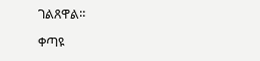ገልጸዋል።

ቀጣዩ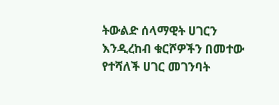ትውልድ ሰላማዊት ሀገርን እንዲረከብ ቁርሾዎችን በመተው የተሻለች ሀገር መገንባት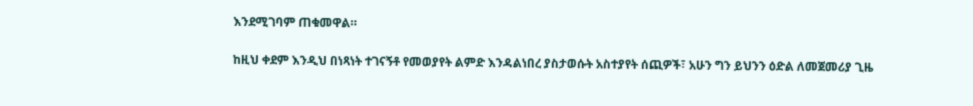እንደሚገባም ጠቁመዋል።

ከዚህ ቀደም እንዲህ በነጻነት ተገናኝቶ የመወያየት ልምድ እንዳልነበረ ያስታወሱት አስተያየት ሰጪዎች፣ አሁን ግን ይህንን ዕድል ለመጀመሪያ ጊዜ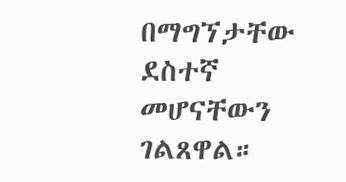በማግኘታቸው ደስተኛ መሆናቸውን ገልጸዋል።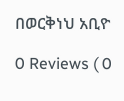በወርቅነህ አቢዮ

0 Reviews ( 0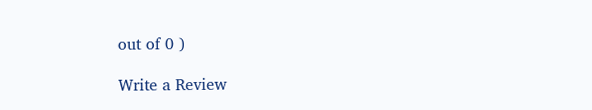out of 0 )

Write a Review